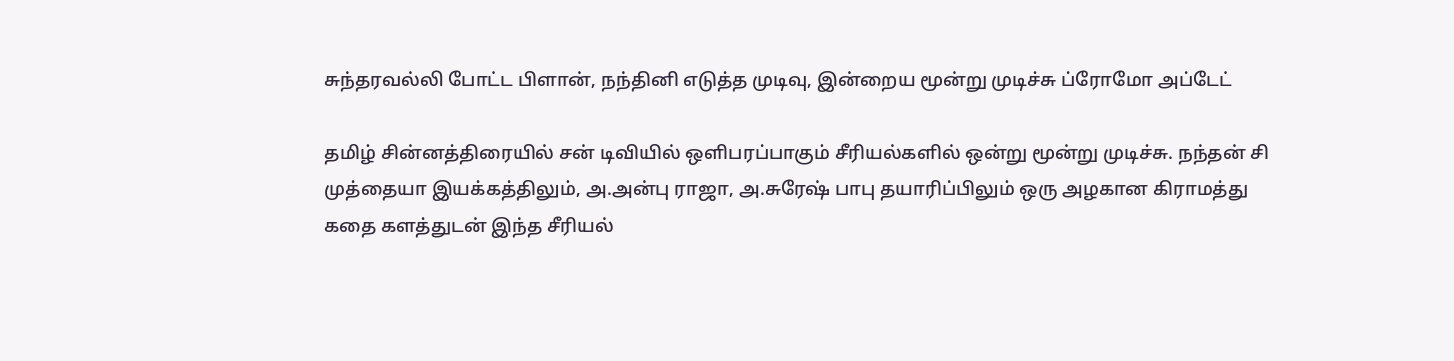சுந்தரவல்லி போட்ட பிளான், நந்தினி எடுத்த முடிவு, இன்றைய மூன்று முடிச்சு ப்ரோமோ அப்டேட்

தமிழ் சின்னத்திரையில் சன் டிவியில் ஒளிபரப்பாகும் சீரியல்களில் ஒன்று மூன்று முடிச்சு. நந்தன் சி முத்தையா இயக்கத்திலும், அ.அன்பு ராஜா, அ.சுரேஷ் பாபு தயாரிப்பிலும் ஒரு அழகான கிராமத்து கதை களத்துடன் இந்த சீரியல்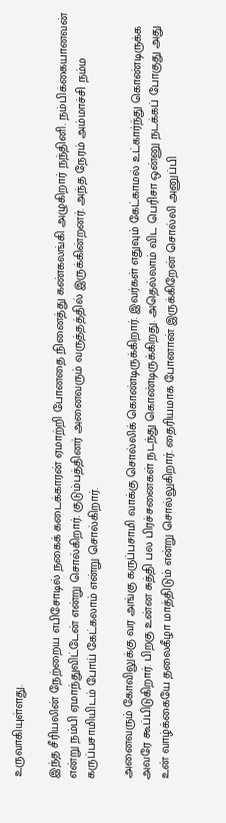உருவாகியுள்ளது.

இந்த சீரியலின் நேற்றைய எபிசோடில் நகைக் கடைக்காரன் ஏமாற்றி போனதை நினைத்து கண்கலங்கி அழுகிறார் நந்தினி. நம்பிக்கையானவன் என்று நம்பி ஏமாந்துவிட்டேன் என்று சொல்கிறார். குடும்பத்தினர் அனைவரும் வருத்தத்தில் இருக்கின்றனர். அந்த நேரம் அம்மாச்சி நம்ம கருப்பசாமியிடம் போய் கேட்கலாம் என்று சொல்கிறார்.

அனைவரும் கோவிலுக்கு வர அங்கு கருப்பசாமி வாக்கு சொல்லிக் கொண்டிருக்கிறார். இவர்கள் எதுவும் கேட்காமல் உட்கார்ந்து கொண்டிருக்க அவரே கூப்பிடுகிறார். பிறகு உன்ன சுத்தி பல பிரச்சனைகள் நடந்து கொண்டிருக்கிறது. அதெல்லாம் விட பெரிசா ஒன்னு நடக்கப் போகுது அது உன் வாழ்க்கையே தலைகீழா மாத்திடும் என்று சொல்லுகிறார். தைரியமாக போனான் இருக்கிறேன் சொல்லி அனுப்பி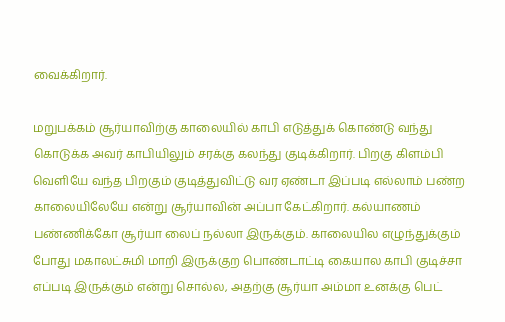வைக்கிறார்.

மறுபக்கம் சூர்யாவிற்கு காலையில் காபி எடுத்துக் கொண்டு வந்து கொடுக்க அவர் காபியிலும் சரக்கு கலந்து குடிக்கிறார். பிறகு கிளம்பி வெளியே வந்த பிறகும் குடித்துவிட்டு வர ஏண்டா இப்படி எல்லாம் பண்ற காலையிலேயே என்று சூர்யாவின் அப்பா கேட்கிறார். கல்யாணம் பண்ணிக்கோ சூர்யா லைப் நல்லா இருக்கும். காலையில எழுந்துக்கும் போது மகாலட்சுமி மாறி இருக்குற பொண்டாட்டி கையால காபி குடிச்சா எப்படி இருக்கும் என்று சொல்ல, அதற்கு சூர்யா அம்மா உனக்கு பெட்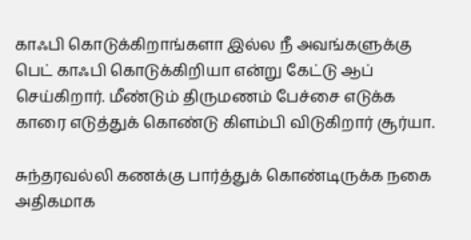காஃபி கொடுக்கிறாங்களா இல்ல நீ அவங்களுக்கு பெட் காஃபி கொடுக்கிறியா என்று கேட்டு ஆப் செய்கிறார். மீண்டும் திருமணம் பேச்சை எடுக்க காரை எடுத்துக் கொண்டு கிளம்பி விடுகிறார் சூர்யா.

சுந்தரவல்லி கணக்கு பார்த்துக் கொண்டிருக்க நகை அதிகமாக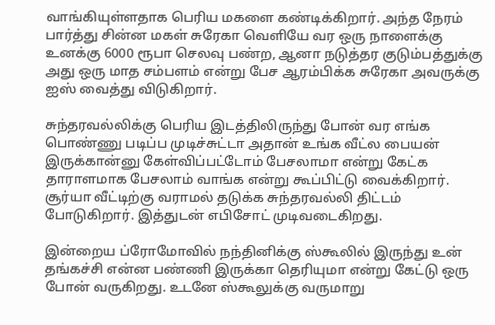வாங்கியுள்ளதாக பெரிய மகளை கண்டிக்கிறார். அந்த நேரம் பார்த்து சின்ன மகள் சுரேகா வெளியே வர ஒரு நாளைக்கு உனக்கு 6000 ரூபா செலவு பண்ற, ஆனா நடுத்தர குடும்பத்துக்கு அது ஒரு மாத சம்பளம் என்று பேச ஆரம்பிக்க சுரேகா அவருக்கு ஐஸ் வைத்து விடுகிறார்.

சுந்தரவல்லிக்கு பெரிய இடத்திலிருந்து போன் வர எங்க பொண்ணு படிப்ப முடிச்சுட்டா அதான் உங்க வீட்ல பையன் இருக்கான்னு கேள்விப்பட்டோம் பேசலாமா என்று கேட்க தாராளமாக பேசலாம் வாங்க என்று கூப்பிட்டு வைக்கிறார். சூர்யா வீட்டிற்கு வராமல் தடுக்க சுந்தரவல்லி திட்டம் போடுகிறார். இத்துடன் எபிசோட் முடிவடைகிறது.

இன்றைய ப்ரோமோவில் நந்தினிக்கு ஸ்கூலில் இருந்து உன் தங்கச்சி என்ன பண்ணி இருக்கா தெரியுமா என்று கேட்டு ஒரு போன் வருகிறது. உடனே ஸ்கூலுக்கு வருமாறு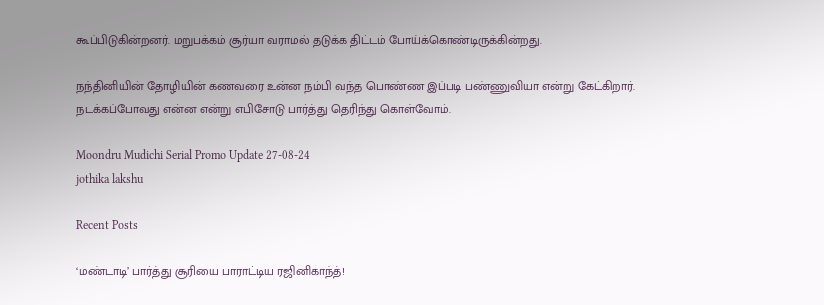கூப்பிடுகின்றனர். மறுபக்கம் சூர்யா வராமல் தடுக்க திட்டம் போய்க்கொண்டிருக்கின்றது.

நந்தினியின் தோழியின் கணவரை உன்ன நம்பி வந்த பொண்ண இப்படி பண்ணுவியா என்று கேட்கிறார். நடக்கப்போவது என்ன என்று எபிசோடு பார்த்து தெரிந்து கொள்வோம்.

Moondru Mudichi Serial Promo Update 27-08-24
jothika lakshu

Recent Posts

‘மண்டாடி’ பார்த்து சூரியை பாராட்டிய ரஜினிகாந்த்!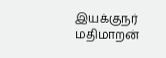இயக்குநர் மதிமாறன்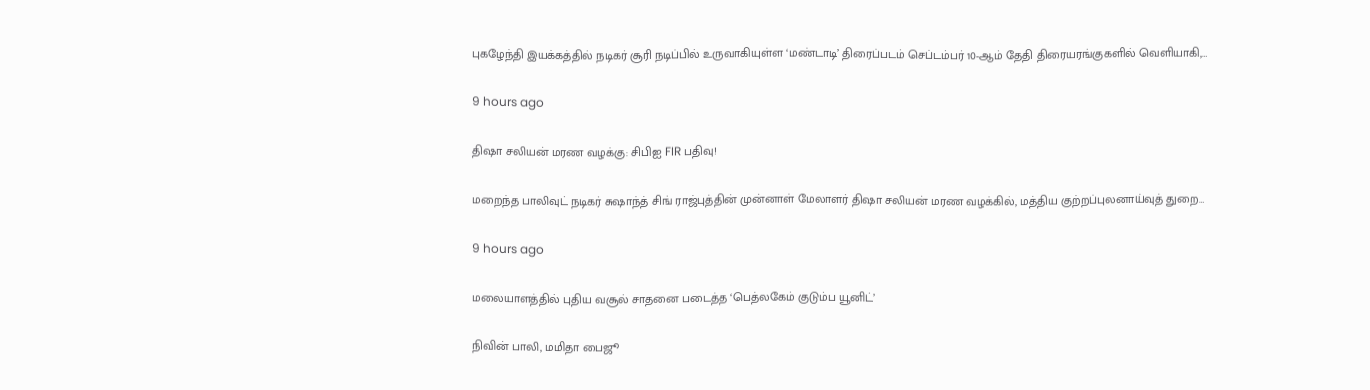புகழேந்தி இயக்கத்தில் நடிகர் சூரி நடிப்பில் உருவாகியுள்ள ‘மண்டாடி’ திரைப்படம் செப்டம்பர் 10-ஆம் தேதி திரையரங்குகளில் வெளியாகி,…

9 hours ago

திஷா சலியன் மரண வழக்கு: சிபிஐ FIR பதிவு!

மறைந்த பாலிவுட் நடிகர் சுஷாந்த் சிங் ராஜ்புத்தின் முன்னாள் மேலாளர் திஷா சலியன் மரண வழக்கில், மத்திய குற்றப்புலனாய்வுத் துறை…

9 hours ago

மலையாளத்தில் புதிய வசூல் சாதனை படைத்த ‘பெத்லகேம் குடும்ப யூனிட்’

நிவின் பாலி, மமிதா பைஜூ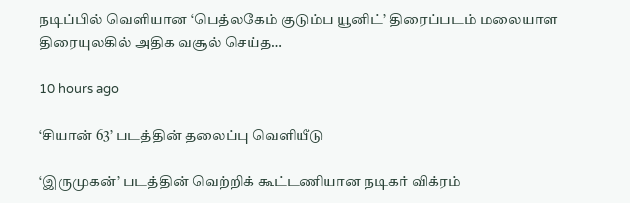நடிப்பில் வெளியான ‘பெத்லகேம் குடும்ப யூனிட்’ திரைப்படம் மலையாள திரையுலகில் அதிக வசூல் செய்த…

10 hours ago

‘சியான் 63’ படத்தின் தலைப்பு வெளியீடு

‘இருமுகன்’ படத்தின் வெற்றிக் கூட்டணியான நடிகர் விக்ரம்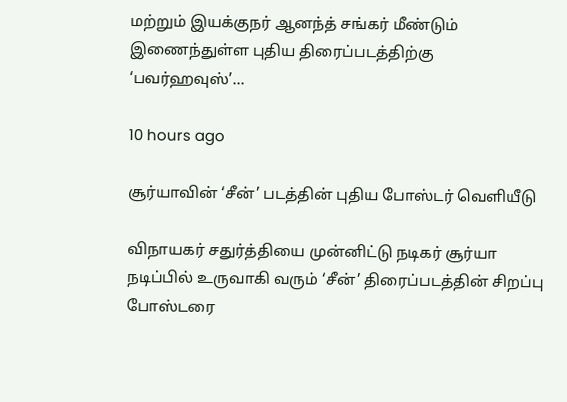மற்றும் இயக்குநர் ஆனந்த் சங்கர் மீண்டும் இணைந்துள்ள புதிய திரைப்படத்திற்கு ‘பவர்ஹவுஸ்’…

10 hours ago

சூர்யாவின் ‘சீன்’ படத்தின் புதிய போஸ்டர் வெளியீடு

விநாயகர் சதுர்த்தியை முன்னிட்டு நடிகர் சூர்யா நடிப்பில் உருவாகி வரும் ‘சீன்’ திரைப்படத்தின் சிறப்பு போஸ்டரை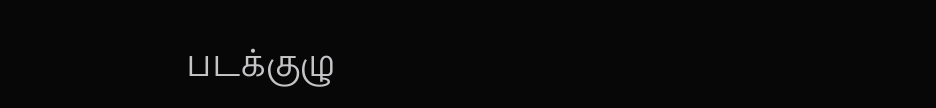படக்குழு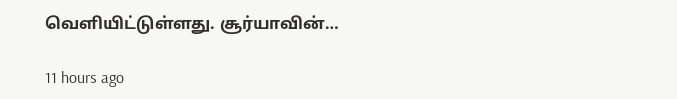வெளியிட்டுள்ளது. சூர்யாவின்…

11 hours ago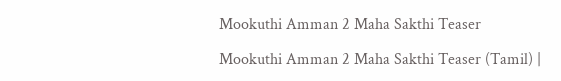Mookuthi Amman 2 Maha Sakthi Teaser

Mookuthi Amman 2 Maha Sakthi Teaser (Tamil) |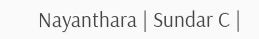Nayanthara | Sundar C |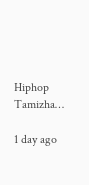Hiphop Tamizha…

1 day ago